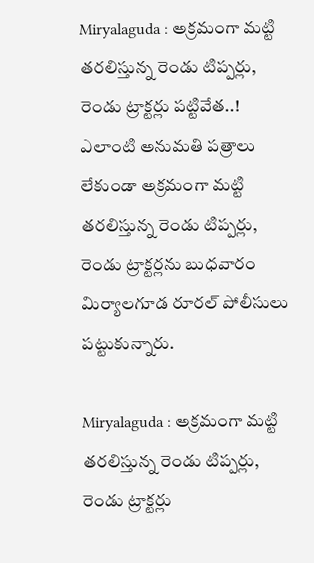Miryalaguda : అక్రమంగా మట్టి తరలిస్తున్న రెండు టిప్పర్లు, రెండు ట్రాక్టర్లు పట్టివేత..!
ఎలాంటి అనుమతి పత్రాలు లేకుండా అక్రమంగా మట్టి తరలిస్తున్న రెండు టిప్పర్లు, రెండు ట్రాక్టర్లను బుధవారం మిర్యాలగూడ రూరల్ పోలీసులు పట్టుకున్నారు.

Miryalaguda : అక్రమంగా మట్టి తరలిస్తున్న రెండు టిప్పర్లు, రెండు ట్రాక్టర్లు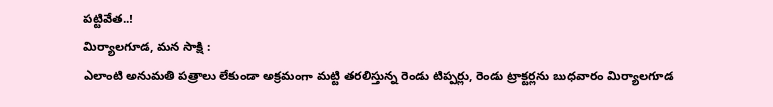పట్టివేత..!
మిర్యాలగూడ, మన సాక్షి :
ఎలాంటి అనుమతి పత్రాలు లేకుండా అక్రమంగా మట్టి తరలిస్తున్న రెండు టిప్పర్లు, రెండు ట్రాక్టర్లను బుధవారం మిర్యాలగూడ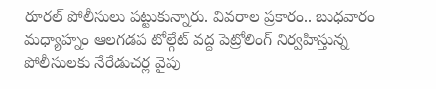రూరల్ పోలీసులు పట్టుకున్నారు. వివరాల ప్రకారం.. బుధవారం మధ్యాహ్నం ఆలగడప టోల్గేట్ వద్ద పెట్రోలింగ్ నిర్వహిస్తున్న పోలీసులకు నేరేడుచర్ల వైపు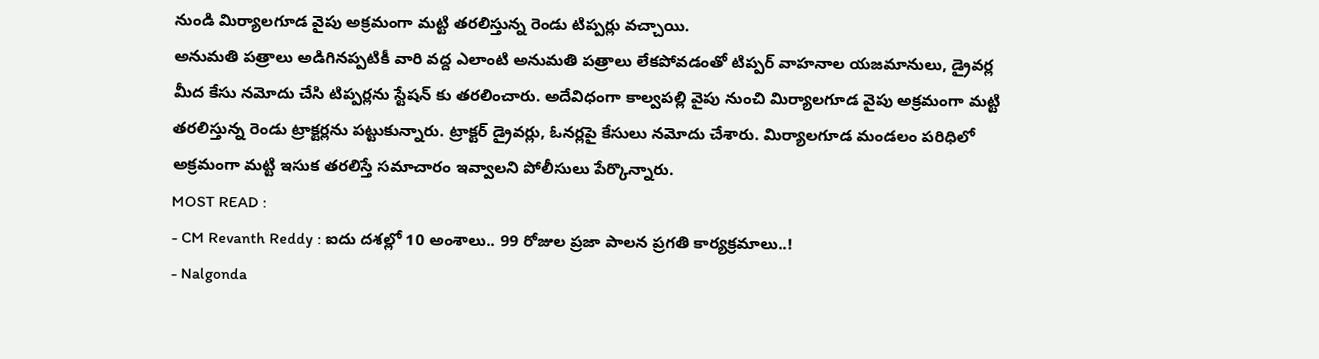నుండి మిర్యాలగూడ వైపు అక్రమంగా మట్టి తరలిస్తున్న రెండు టిప్పర్లు వచ్చాయి.
అనుమతి పత్రాలు అడిగినప్పటికీ వారి వద్ద ఎలాంటి అనుమతి పత్రాలు లేకపోవడంతో టిప్పర్ వాహనాల యజమానులు, డ్రైవర్ల మీద కేసు నమోదు చేసి టిప్పర్లను స్టేషన్ కు తరలించారు. అదేవిధంగా కాల్వపల్లి వైపు నుంచి మిర్యాలగూడ వైపు అక్రమంగా మట్టి తరలిస్తున్న రెండు ట్రాక్టర్లను పట్టుకున్నారు. ట్రాక్టర్ డ్రైవర్లు, ఓనర్లపై కేసులు నమోదు చేశారు. మిర్యాలగూడ మండలం పరిధిలో అక్రమంగా మట్టి ఇసుక తరలిస్తే సమాచారం ఇవ్వాలని పోలీసులు పేర్కొన్నారు.
MOST READ :
- CM Revanth Reddy : ఐదు దశల్లో 10 అంశాలు.. 99 రోజుల ప్రజా పాలన ప్రగతి కార్యక్రమాలు..!
- Nalgonda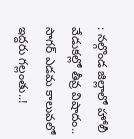: నల్గొండ జిల్లాలో హోలీ వేడుకల్లో తీవ్ర విషాదం.. సాగర్ ఎడమ కాలువలో ఇద్దరు గల్లంతు..!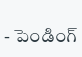- పెండింగ్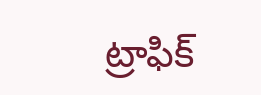ట్రాఫిక్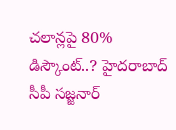చలాన్లపై 80% డిస్కౌంట్..? హైదరాబాద్ సీపీ సజ్జనార్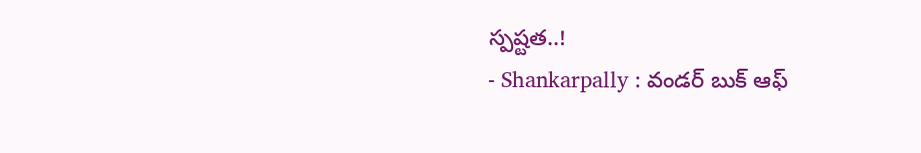స్పష్టత..!
- Shankarpally : వండర్ బుక్ ఆఫ్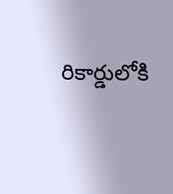రికార్డులోకి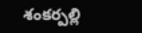శంకర్పల్లి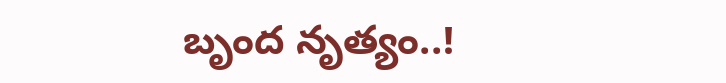బృంద నృత్యం..!